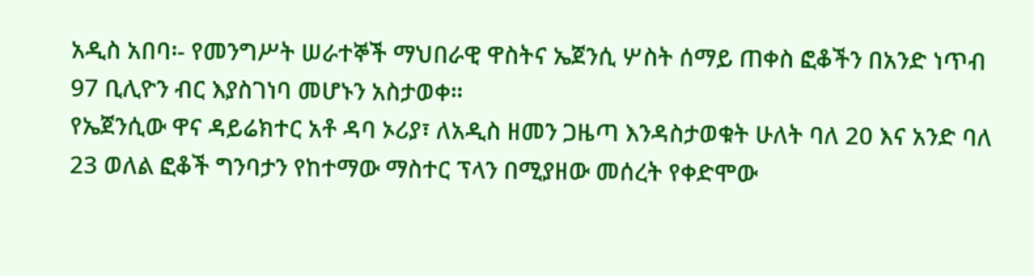አዲስ አበባ፡- የመንግሥት ሠራተኞች ማህበራዊ ዋስትና ኤጀንሲ ሦስት ሰማይ ጠቀስ ፎቆችን በአንድ ነጥብ 97 ቢሊዮን ብር እያስገነባ መሆኑን አስታወቀ።
የኤጀንሲው ዋና ዳይሬክተር አቶ ዳባ ኦሪያ፣ ለአዲስ ዘመን ጋዜጣ እንዳስታወቁት ሁለት ባለ 20 እና አንድ ባለ 23 ወለል ፎቆች ግንባታን የከተማው ማስተር ፕላን በሚያዘው መሰረት የቀድሞው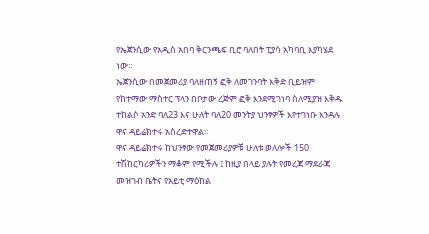የኤጀንሲው የአዲስ አበባ ቅርንጫፍ ቢሮ ባለበት ፒያሳ አካባቢ እያካሄደ ነው።
ኤጀንሲው በመጀመሪያ ባለዘጠኝ ፎቅ ለመገንባት እቅድ ቢይዝም የከተማው ማስተር ፕላን በቦታው ረጅም ፎቅ እንደሚገነባ ስለሚያዝ እቅዱ ተከልሶ አንድ ባለ23 እና ሁለት ባለ20 መንትያ ህንፃዎች እየተገነቡ እንዳሉ ዋና ዳይሬክተሩ አስረድተዋል።
ዋና ዳይሬክተሩ ከህንፃው የመጀመሪያዎቹ ሁለቱ ወለሎች 150 ተሽከርካሪዎችን ማቆም የሚችሉ ፤ ከዚያ በላይ ያሉት የመረጃ ማደራጃ መዝገብ ቤትና የአይቲ ማዕከል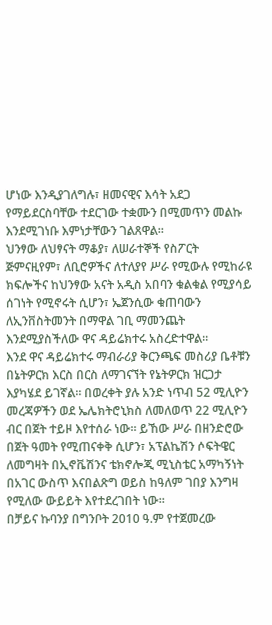ሆነው እንዲያገለግሉ፣ ዘመናዊና እሳት አደጋ የማይደርስባቸው ተደርገው ተቋሙን በሚመጥን መልኩ እንደሚገነቡ እምነታቸውን ገልጸዋል።
ህንፃው ለህፃናት ማቆያ፣ ለሠራተኞች የስፖርት ጅምናዚየም፣ ለቢሮዎችና ለተለያየ ሥራ የሚውሉ የሚከራዩ ክፍሎችና ከህንፃው አናት አዲስ አበባን ቁልቁል የሚያሳይ ሰገነት የሚኖሩት ሲሆን፣ ኤጀንሲው ቁጠባውን ለኢንቨስትመንት በማዋል ገቢ ማመንጨት እንደሚያስችለው ዋና ዳይሬክተሩ አስረድተዋል።
እንደ ዋና ዳይሬክተሩ ማብራሪያ ቅርንጫፍ መስሪያ ቤቶቹን በኔትዎርክ እርስ በርስ ለማገናኘት የኔትዎርክ ዝርጋታ እያካሄደ ይገኛል። በወረቀት ያሉ አንድ ነጥብ 52 ሚሊዮን መረጃዎችን ወደ ኤሌክትሮኒክስ ለመለወጥ 22 ሚሊዮን ብር በጀት ተይዞ እየተሰራ ነው። ይኸው ሥራ በዘንድሮው በጀት ዓመት የሚጠናቀቅ ሲሆን፣ አፕልኬሽን ሶፍትዌር ለመግዛት በኢኖቬሽንና ቴክኖሎጂ ሚኒስቴር አማካኝነት በአገር ውስጥ እናበልጽግ ወይስ ከዓለም ገበያ እንግዛ የሚለው ውይይት እየተደረገበት ነው።
በቻይና ኩባንያ በግንቦት 2010 ዓ.ም የተጀመረው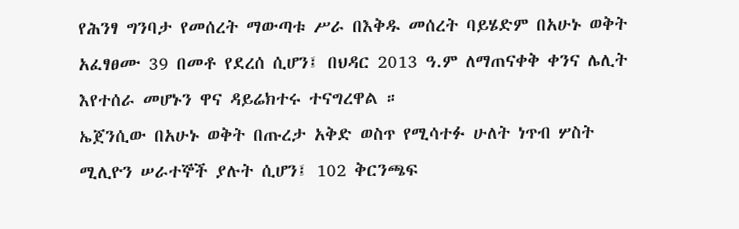የሕንፃ ግንባታ የመሰረት ማውጣቱ ሥራ በእቅዱ መሰረት ባይሄድም በአሁኑ ወቅት አፈፃፀሙ 39 በመቶ የደረሰ ሲሆን፤ በህዳር 2013 ዓ.ም ለማጠናቀቅ ቀንና ሌሊት እየተሰራ መሆኑን ዋና ዳይሬክተሩ ተናግረዋል ።
ኤጀንሲው በአሁኑ ወቅት በጡረታ አቅድ ወስጥ የሚሳተፉ ሁለት ነጥብ ሦስት ሚሊዮን ሠራተኞች ያሉት ሲሆን፤ 102 ቅርንጫፍ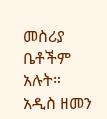መስሪያ ቤቶችም አሉት።
አዲስ ዘመን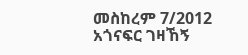መስከረም 7/2012
አጎናፍር ገዛኸኝ